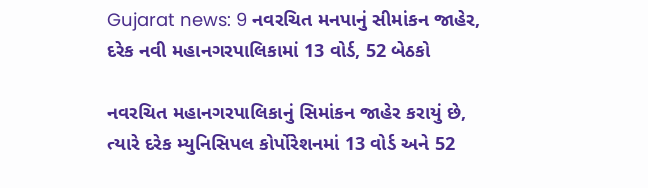Gujarat news: 9 નવરચિત મનપાનું સીમાંકન જાહેર, દરેક નવી મહાનગરપાલિકામાં 13 વોર્ડ, 52 બેઠકો

નવરચિત મહાનગરપાલિકાનું સિમાંકન જાહેર કરાયું છે, ત્યારે દરેક મ્યુનિસિપલ કોર્પોરેશનમાં 13 વોર્ડ અને 52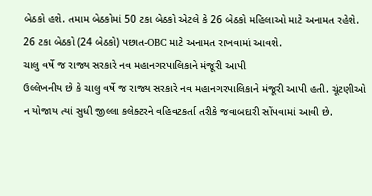બેઠકો હશે. તમામ બેઠકોમાં 50 ટકા બેઠકો એટલે કે 26 બેઠકો મહિલાઓ માટે અનામત રહેશે. 26 ટકા બેઠકો (24 બેઠકો) પછાત-OBC માટે અનામત રાખવામાં આવશે.
ચાલુ વર્ષે જ રાજ્ય સરકારે નવ મહાનગરપાલિકાને મંજૂરી આપી
ઉલ્લેખનીય છે કે ચાલુ વર્ષે જ રાજ્ય સરકારે નવ મહાનગરપાલિકાને મંજૂરી આપી હતી. ચૂંટણીઓ ન યોજાય ત્યાં સુધી જીલ્લા કલેક્ટરને વહિવટકર્તા તરીકે જવાબદારી સોંપવામાં આવી છે.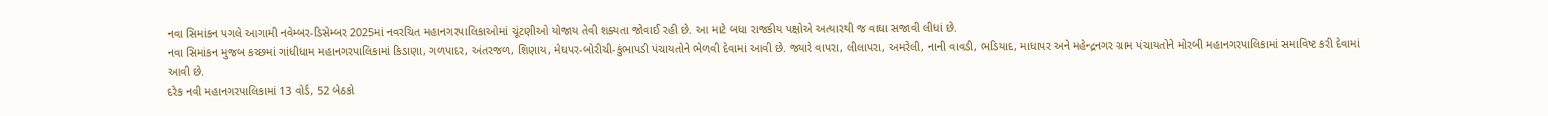નવા સિમાંકન પગલે આગામી નવેમ્બર-ડિસેમ્બર 2025માં નવરચિત મહાનગરપાલિકાઓમાં ચૂંટણીઓ યોજાય તેવી શક્યતા જોવાઈ રહી છે. આ માટે બધા રાજકીય પક્ષોએ અત્યારથી જ વાઘા સજાવી લીધાં છે.
નવા સિમાંકન મુજબ કચ્છમાં ગાંધીધામ મહાનગરપાલિકામાં કિડાણા, ગળપાદર, અંતરજળ, શિણાય, મેઘપર-બોરીચી-કુંભાપડી પંચાયતોને ભેળવી દેવામાં આવી છે. જ્યારે વાપરા, લીલાપરા, અમરેલી, નાની વાવડી, ભડિયાદ, માધાપર અને મહેન્દ્રનગર ગ્રામ પંચાયતોને મોરબી મહાનગરપાલિકામાં સમાવિષ્ટ કરી દેવામાં આવી છે.
દરેક નવી મહાનગરપાલિકામાં 13 વોર્ડ, 52 બેઠકો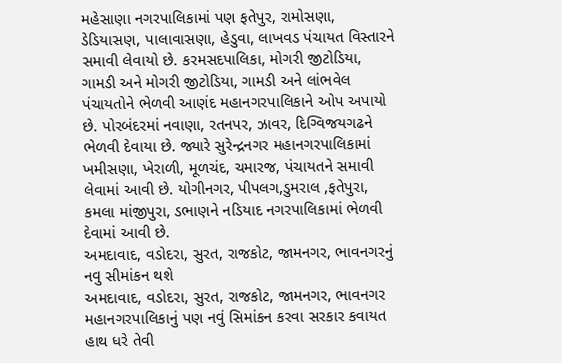મહેસાણા નગરપાલિકામાં પણ ફતેપુર, રામોસણા, ડેડિયાસણ, પાલાવાસણા, હેડુવા, લાખવડ પંચાયત વિસ્તારને સમાવી લેવાયો છે. કરમસદપાલિકા, મોગરી જીટોડિયા, ગામડી અને મોગરી જીટોડિયા, ગામડી અને લાંભવેલ પંચાયતોને ભેળવી આણંદ મહાનગરપાલિકાને ઓપ અપાયો છે. પોરબંદરમાં નવાણા, રતનપર, ઝાવર, દિગ્વિજયગઢને ભેળવી દેવાયા છે. જ્યારે સુરેન્દ્રનગર મહાનગરપાલિકામાં ખમીસણા, ખેરાળી, મૂળચંદ, ચમારજ, પંચાયતને સમાવી લેવામાં આવી છે. યોગીનગર, પીપલગ,ડુમરાલ ,ફતેપુરા, કમલા માંજીપુરા, ડભાણને નડિયાદ નગરપાલિકામાં ભેળવી દેવામાં આવી છે.
અમદાવાદ, વડોદરા, સુરત, રાજકોટ, જામનગર, ભાવનગરનું નવુ સીમાંકન થશે
અમદાવાદ, વડોદરા, સુરત, રાજકોટ, જામનગર, ભાવનગર મહાનગરપાલિકાનું પણ નવું સિમાંકન કરવા સરકાર કવાયત હાથ ધરે તેવી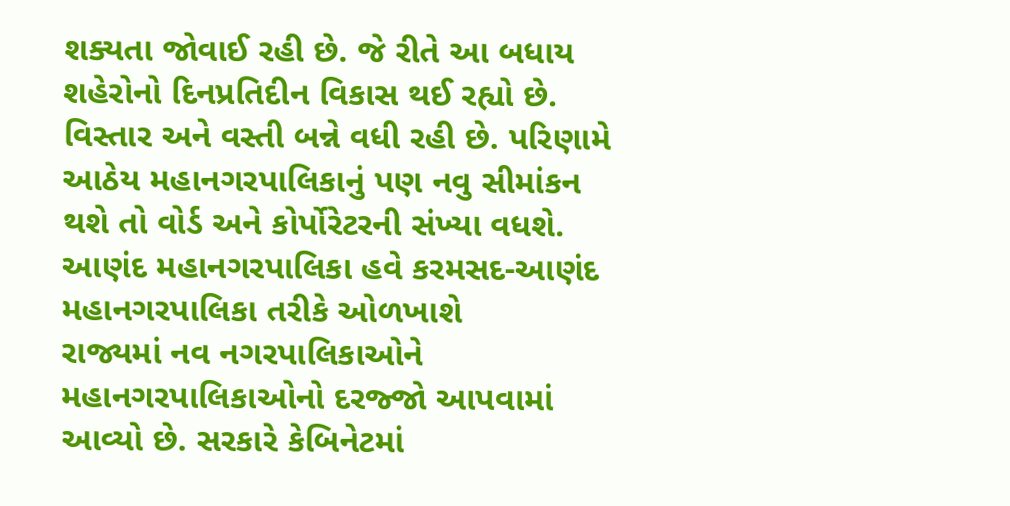શક્યતા જોવાઈ રહી છે. જે રીતે આ બધાય શહેરોનો દિનપ્રતિદીન વિકાસ થઈ રહ્યો છે. વિસ્તાર અને વસ્તી બન્ને વધી રહી છે. પરિણામે આઠેય મહાનગરપાલિકાનું પણ નવુ સીમાંકન થશે તો વોર્ડ અને કોર્પોરેટરની સંખ્યા વધશે.
આણંદ મહાનગરપાલિકા હવે કરમસદ-આણંદ મહાનગરપાલિકા તરીકે ઓળખાશે
રાજ્યમાં નવ નગરપાલિકાઓને મહાનગરપાલિકાઓનો દરજ્જો આપવામાં આવ્યો છે. સરકારે કેબિનેટમાં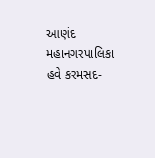આણંદ મહાનગરપાલિકા હવે કરમસદ-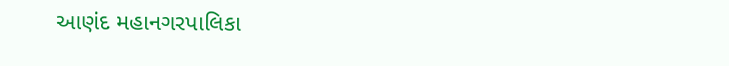આણંદ મહાનગરપાલિકા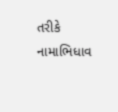તરીકે નામાભિધાવ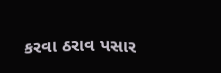કરવા ઠરાવ પસાર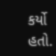કર્યો હતો.